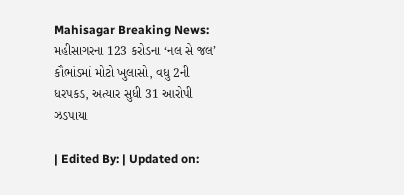Mahisagar Breaking News: મહીસાગરના 123 કરોડના ‘નલ સે જલ’ કૌભાંડમાં મોટો ખુલાસો, વધુ 2ની ધરપકડ, અત્યાર સુધી 31 આરોપી ઝડપાયા

| Edited By: | Updated on: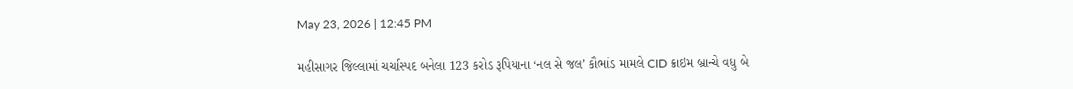May 23, 2026 | 12:45 PM

મહીસાગર જિલ્લામાં ચર્ચાસ્પદ બનેલા 123 કરોડ રૂપિયાના ‘નલ સે જલ’ કૌભાંડ મામલે CID ક્રાઇમ બ્રાન્ચે વધુ બે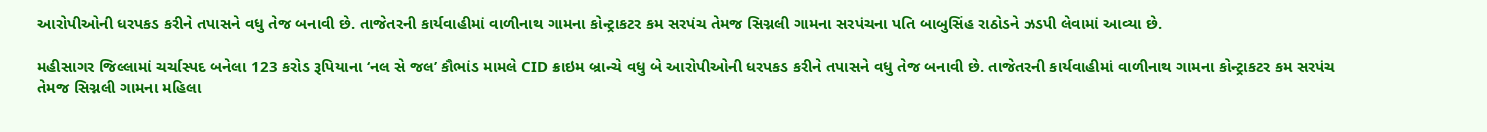આરોપીઓની ધરપકડ કરીને તપાસને વધુ તેજ બનાવી છે. તાજેતરની કાર્યવાહીમાં વાળીનાથ ગામના કોન્ટ્રાકટર કમ સરપંચ તેમજ સિગ્નલી ગામના સરપંચના પતિ બાબુસિંહ રાઠોડને ઝડપી લેવામાં આવ્યા છે.

મહીસાગર જિલ્લામાં ચર્ચાસ્પદ બનેલા 123 કરોડ રૂપિયાના ‘નલ સે જલ’ કૌભાંડ મામલે CID ક્રાઇમ બ્રાન્ચે વધુ બે આરોપીઓની ધરપકડ કરીને તપાસને વધુ તેજ બનાવી છે. તાજેતરની કાર્યવાહીમાં વાળીનાથ ગામના કોન્ટ્રાકટર કમ સરપંચ તેમજ સિગ્નલી ગામના મહિલા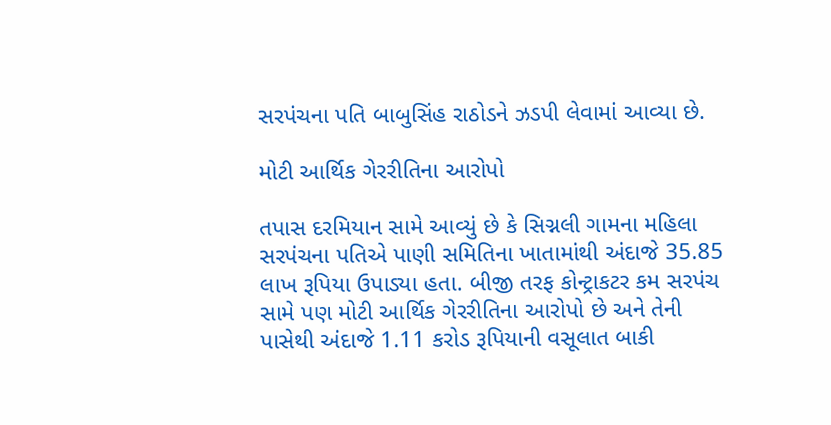સરપંચના પતિ બાબુસિંહ રાઠોડને ઝડપી લેવામાં આવ્યા છે.

મોટી આર્થિક ગેરરીતિના આરોપો

તપાસ દરમિયાન સામે આવ્યું છે કે સિગ્નલી ગામના મહિલા સરપંચના પતિએ પાણી સમિતિના ખાતામાંથી અંદાજે 35.85 લાખ રૂપિયા ઉપાડ્યા હતા. બીજી તરફ કોન્ટ્રાકટર કમ સરપંચ સામે પણ મોટી આર્થિક ગેરરીતિના આરોપો છે અને તેની પાસેથી અંદાજે 1.11 કરોડ રૂપિયાની વસૂલાત બાકી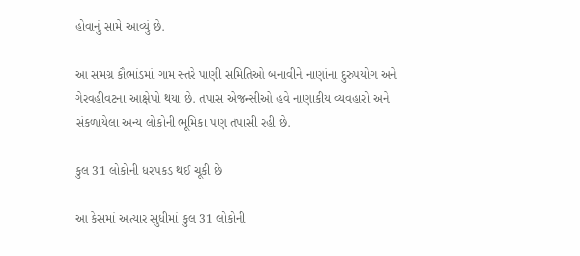હોવાનું સામે આવ્યું છે.

આ સમગ્ર કૌભાંડમાં ગામ સ્તરે પાણી સમિતિઓ બનાવીને નાણાંના દુરુપયોગ અને ગેરવહીવટના આક્ષેપો થયા છે. તપાસ એજન્સીઓ હવે નાણાકીય વ્યવહારો અને સંકળાયેલા અન્ય લોકોની ભૂમિકા પણ તપાસી રહી છે.

કુલ 31 લોકોની ધરપકડ થઈ ચૂકી છે

આ કેસમાં અત્યાર સુધીમાં કુલ 31 લોકોની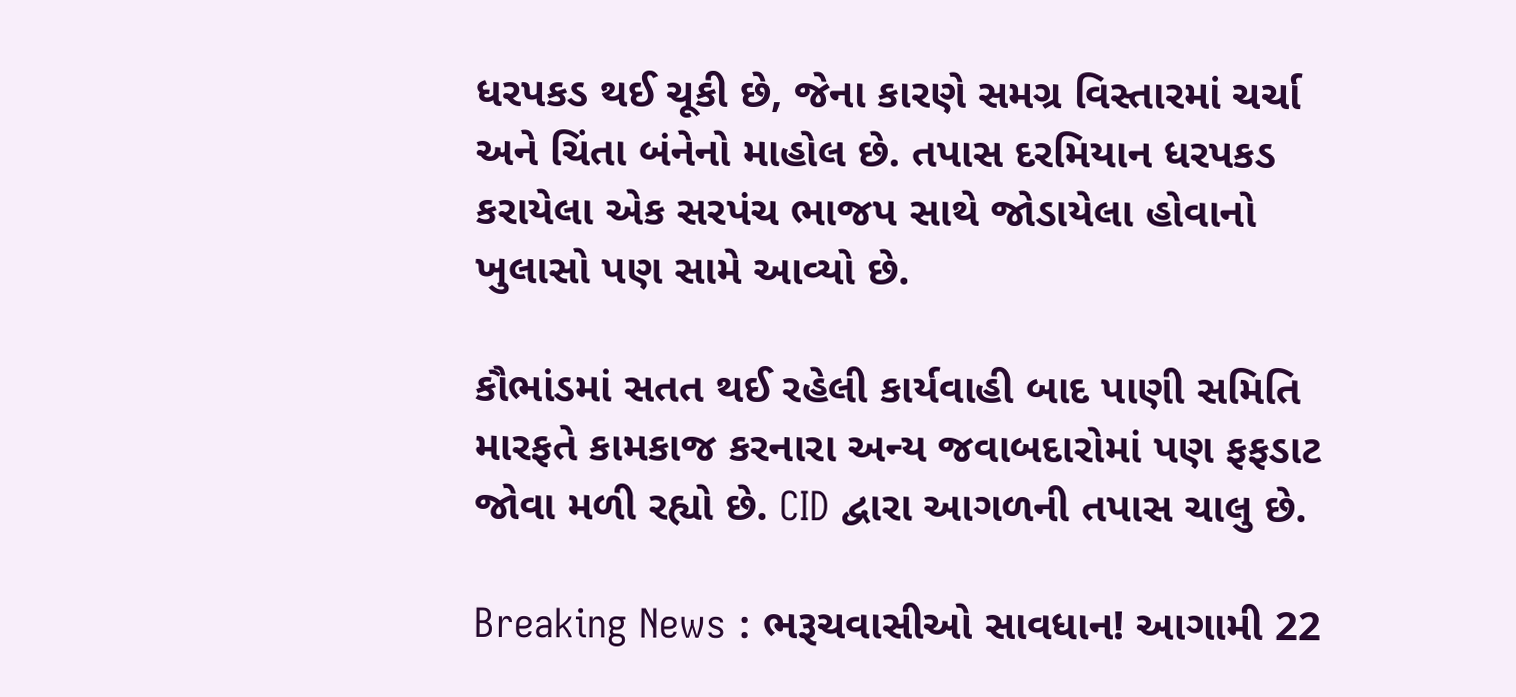ધરપકડ થઈ ચૂકી છે, જેના કારણે સમગ્ર વિસ્તારમાં ચર્ચા અને ચિંતા બંનેનો માહોલ છે. તપાસ દરમિયાન ધરપકડ કરાયેલા એક સરપંચ ભાજપ સાથે જોડાયેલા હોવાનો ખુલાસો પણ સામે આવ્યો છે.

કૌભાંડમાં સતત થઈ રહેલી કાર્યવાહી બાદ પાણી સમિતિ મારફતે કામકાજ કરનારા અન્ય જવાબદારોમાં પણ ફફડાટ જોવા મળી રહ્યો છે. CID દ્વારા આગળની તપાસ ચાલુ છે.

Breaking News : ભરૂચવાસીઓ સાવધાન! આગામી 22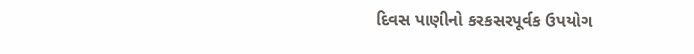દિવસ પાણીનો કરકસરપૂર્વક ઉપયોગ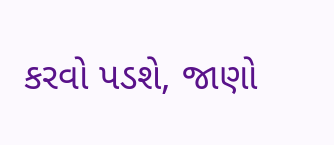કરવો પડશે, જાણો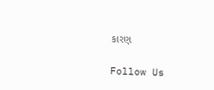કારણ

Follow Us